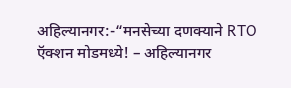अहिल्यानगर:-“मनसेच्या दणक्याने RTO ऍक्शन मोडमध्ये! – अहिल्यानगर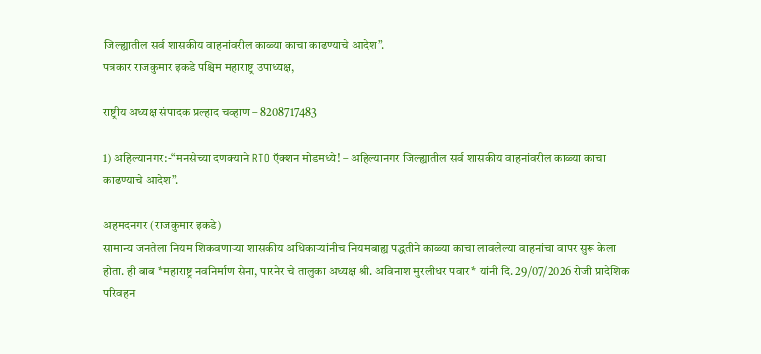जिल्ह्यातील सर्व शासकीय वाहनांवरील काळ्या काचा काढण्याचे आदेश”.
पत्रकार राजकुमार इकडे पश्चिम महाराष्ट्र उपाध्यक्ष,

राष्ट्रीय अध्यक्ष संपादक प्रल्हाद चव्हाण – 8208717483

1) अहिल्यानगर:-“मनसेच्या दणक्याने RTO ऍक्शन मोडमध्ये! – अहिल्यानगर जिल्ह्यातील सर्व शासकीय वाहनांवरील काळ्या काचा काढण्याचे आदेश”.

अहमदनगर (राजकुमार इकडे)
सामान्य जनतेला नियम शिकवणाऱ्या शासकीय अधिकाऱ्यांनीच नियमबाह्य पद्धतीने काळ्या काचा लावलेल्या वाहनांचा वापर सुरू केला होता. ही बाब *महाराष्ट्र नवनिर्माण सेना, पारनेर चे तालुका अध्यक्ष श्री. अविनाश मुरलीधर पवार* यांनी दि. 29/07/2026 रोजी प्रादेशिक परिवहन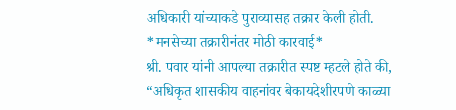अधिकारी यांच्याकडे पुराव्यासह तक्रार केली होती.
*मनसेच्या तक्रारीनंतर मोठी कारवाई*
श्री. पवार यांनी आपल्या तक्रारीत स्पष्ट म्हटले होते की, “अधिकृत शासकीय वाहनांवर बेकायदेशीरपणे काळ्या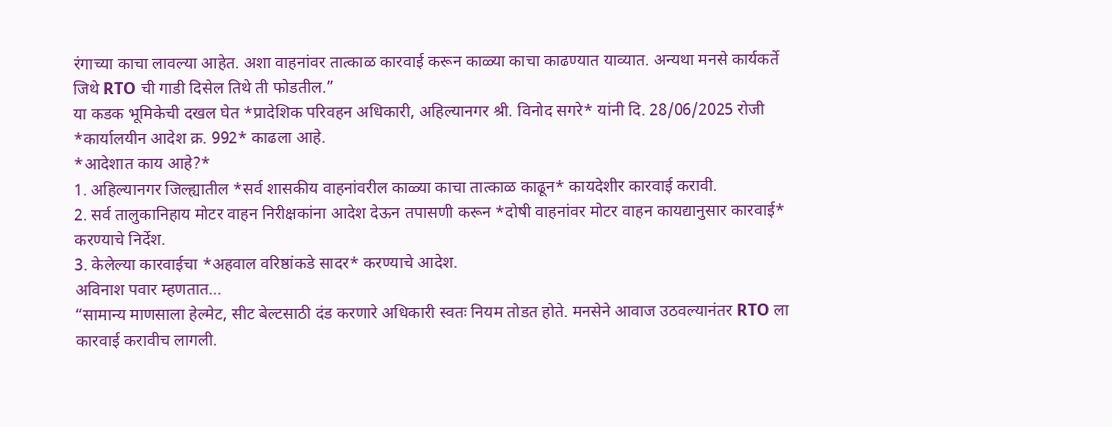रंगाच्या काचा लावल्या आहेत. अशा वाहनांवर तात्काळ कारवाई करून काळ्या काचा काढण्यात याव्यात. अन्यथा मनसे कार्यकर्ते जिथे RTO ची गाडी दिसेल तिथे ती फोडतील.”
या कडक भूमिकेची दखल घेत *प्रादेशिक परिवहन अधिकारी, अहिल्यानगर श्री. विनोद सगरे* यांनी दि. 28/06/2025 रोजी *कार्यालयीन आदेश क्र. 992* काढला आहे.
*आदेशात काय आहे?*
1. अहिल्यानगर जिल्ह्यातील *सर्व शासकीय वाहनांवरील काळ्या काचा तात्काळ काढून* कायदेशीर कारवाई करावी.
2. सर्व तालुकानिहाय मोटर वाहन निरीक्षकांना आदेश देऊन तपासणी करून *दोषी वाहनांवर मोटर वाहन कायद्यानुसार कारवाई* करण्याचे निर्देश.
3. केलेल्या कारवाईचा *अहवाल वरिष्ठांकडे सादर* करण्याचे आदेश.
अविनाश पवार म्हणतात…
“सामान्य माणसाला हेल्मेट, सीट बेल्टसाठी दंड करणारे अधिकारी स्वतः नियम तोडत होते. मनसेने आवाज उठवल्यानंतर RTO ला कारवाई करावीच लागली.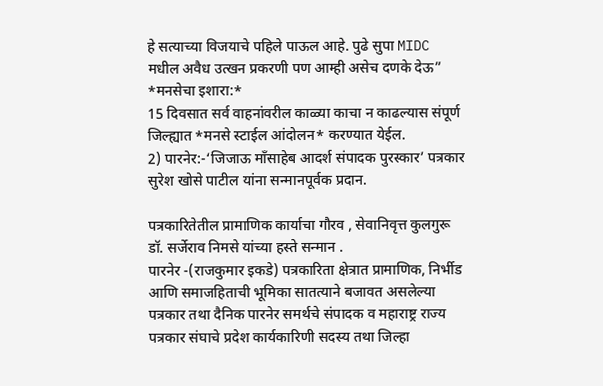हे सत्याच्या विजयाचे पहिले पाऊल आहे. पुढे सुपा MIDC मधील अवैध उत्खन प्रकरणी पण आम्ही असेच दणके देऊ”
*मनसेचा इशारा:*
15 दिवसात सर्व वाहनांवरील काळ्या काचा न काढल्यास संपूर्ण जिल्ह्यात *मनसे स्टाईल आंदोलन* करण्यात येईल.
2) पारनेर:-‘जिजाऊ माँसाहेब आदर्श संपादक पुरस्कार’ पत्रकार सुरेश खोसे पाटील यांना सन्मानपूर्वक प्रदान.

पत्रकारितेतील प्रामाणिक कार्याचा गौरव , सेवानिवृत्त कुलगुरू डॉ. सर्जेराव निमसे यांच्या हस्ते सन्मान .
पारनेर -(राजकुमार इकडे) पत्रकारिता क्षेत्रात प्रामाणिक, निर्भीड आणि समाजहिताची भूमिका सातत्याने बजावत असलेल्या पत्रकार तथा दैनिक पारनेर समर्थचे संपादक व महाराष्ट्र राज्य पत्रकार संघाचे प्रदेश कार्यकारिणी सदस्य तथा जिल्हा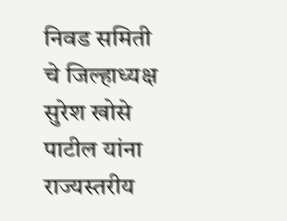निवड समिती चे जिल्हाध्यक्ष सुरेश खोसे पाटील यांना राज्यस्तरीय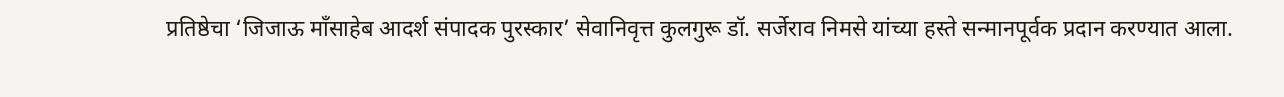प्रतिष्ठेचा ‘जिजाऊ माँसाहेब आदर्श संपादक पुरस्कार’ सेवानिवृत्त कुलगुरू डॉ. सर्जेराव निमसे यांच्या हस्ते सन्मानपूर्वक प्रदान करण्यात आला.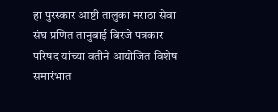हा पुरस्कार आष्टी तालुका मराठा सेवा संघ प्रणित तानुबाई बिरजे पत्रकार परिषद यांच्या वतीने आयोजित विशेष समारंभात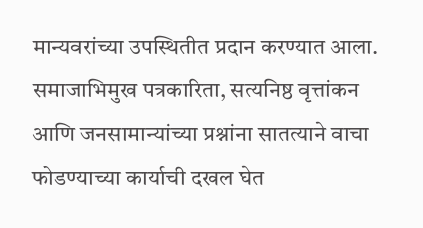मान्यवरांच्या उपस्थितीत प्रदान करण्यात आला.
समाजाभिमुख पत्रकारिता, सत्यनिष्ठ वृत्तांकन आणि जनसामान्यांच्या प्रश्नांना सातत्याने वाचा फोडण्याच्या कार्याची दखल घेत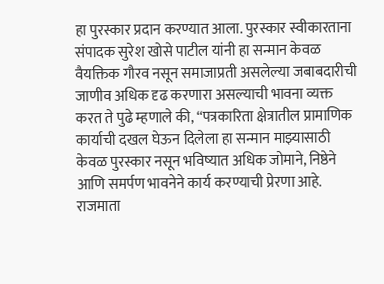हा पुरस्कार प्रदान करण्यात आला. पुरस्कार स्वीकारताना संपादक सुरेश खोसे पाटील यांनी हा सन्मान केवळ वैयक्तिक गौरव नसून समाजाप्रती असलेल्या जबाबदारीची जाणीव अधिक दृढ करणारा असल्याची भावना व्यक्त करत ते पुढे म्हणाले की, “पत्रकारिता क्षेत्रातील प्रामाणिक कार्याची दखल घेऊन दिलेला हा सन्मान माझ्यासाठी केवळ पुरस्कार नसून भविष्यात अधिक जोमाने, निष्ठेने आणि समर्पण भावनेने कार्य करण्याची प्रेरणा आहे. राजमाता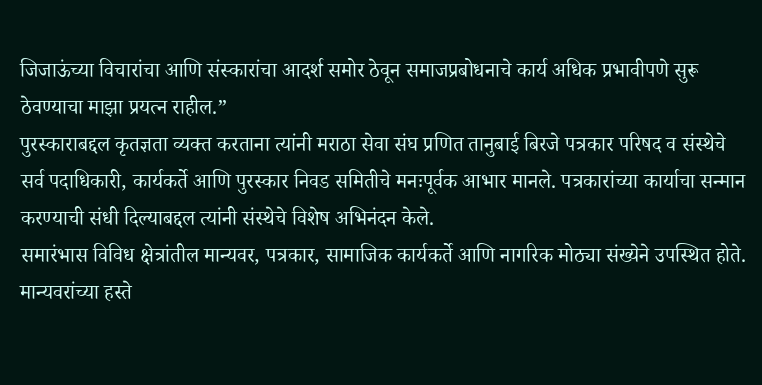जिजाऊंच्या विचारांचा आणि संस्कारांचा आदर्श समोर ठेवून समाजप्रबोधनाचे कार्य अधिक प्रभावीपणे सुरू ठेवण्याचा माझा प्रयत्न राहील.”
पुरस्काराबद्दल कृतज्ञता व्यक्त करताना त्यांनी मराठा सेवा संघ प्रणित तानुबाई बिरजे पत्रकार परिषद व संस्थेचे सर्व पदाधिकारी, कार्यकर्ते आणि पुरस्कार निवड समितीचे मनःपूर्वक आभार मानले. पत्रकारांच्या कार्याचा सन्मान करण्याची संधी दिल्याबद्दल त्यांनी संस्थेचे विशेष अभिनंदन केले.
समारंभास विविध क्षेत्रांतील मान्यवर, पत्रकार, सामाजिक कार्यकर्ते आणि नागरिक मोठ्या संख्येने उपस्थित होते. मान्यवरांच्या हस्ते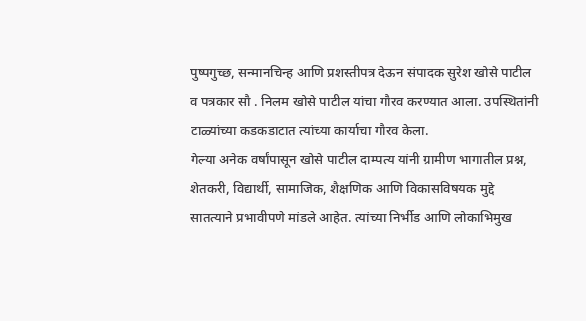पुष्पगुच्छ, सन्मानचिन्ह आणि प्रशस्तीपत्र देऊन संपादक सुरेश खोसे पाटील व पत्रकार सौ . निलम खोसे पाटील यांचा गौरव करण्यात आला. उपस्थितांनी टाळ्यांच्या कडकडाटात त्यांच्या कार्याचा गौरव केला.
गेल्या अनेक वर्षांपासून खोसे पाटील दाम्पत्य यांनी ग्रामीण भागातील प्रश्न, शेतकरी, विद्यार्थी, सामाजिक, शैक्षणिक आणि विकासविषयक मुद्दे सातत्याने प्रभावीपणे मांडले आहेत. त्यांच्या निर्भीड आणि लोकाभिमुख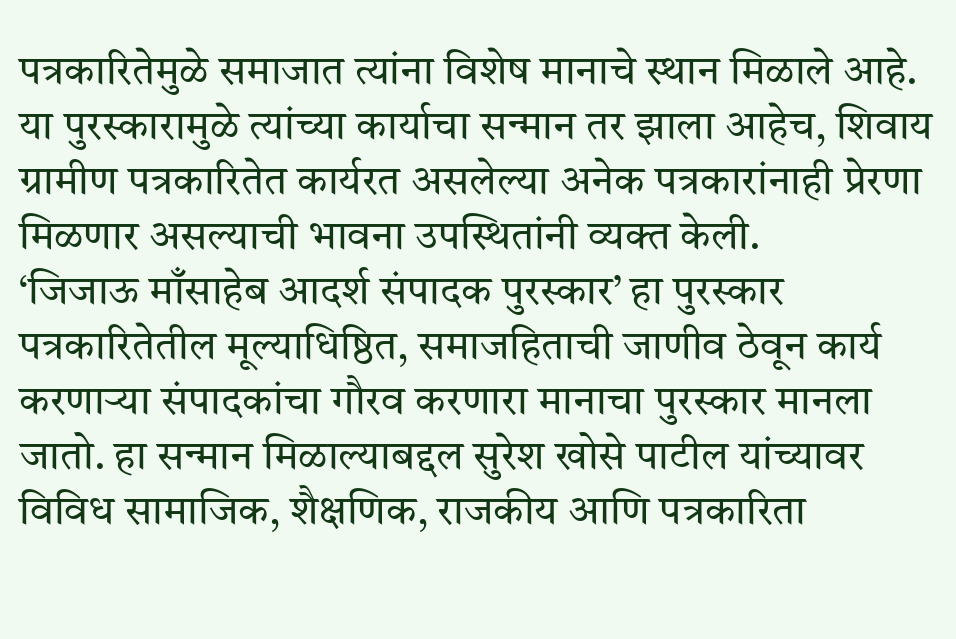पत्रकारितेमुळे समाजात त्यांना विशेष मानाचे स्थान मिळाले आहे. या पुरस्कारामुळे त्यांच्या कार्याचा सन्मान तर झाला आहेच, शिवाय ग्रामीण पत्रकारितेत कार्यरत असलेल्या अनेक पत्रकारांनाही प्रेरणा मिळणार असल्याची भावना उपस्थितांनी व्यक्त केली.
‘जिजाऊ माँसाहेब आदर्श संपादक पुरस्कार’ हा पुरस्कार पत्रकारितेतील मूल्याधिष्ठित, समाजहिताची जाणीव ठेवून कार्य करणाऱ्या संपादकांचा गौरव करणारा मानाचा पुरस्कार मानला जातो. हा सन्मान मिळाल्याबद्दल सुरेश खोसे पाटील यांच्यावर विविध सामाजिक, शैक्षणिक, राजकीय आणि पत्रकारिता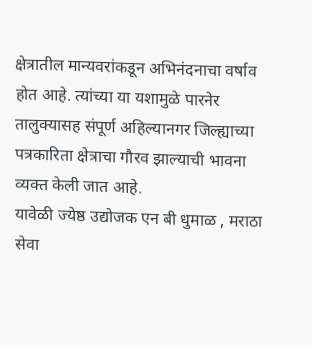क्षेत्रातील मान्यवरांकडून अभिनंदनाचा वर्षाव होत आहे. त्यांच्या या यशामुळे पारनेर तालुक्यासह संपूर्ण अहिल्यानगर जिल्ह्याच्या पत्रकारिता क्षेत्राचा गौरव झाल्याची भावना व्यक्त केली जात आहे.
यावेळी ज्येष्ठ उद्योजक एन बी धुमाळ , मराठा सेवा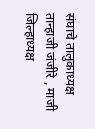संघाचे तालुकाध्यक्ष तान्हाजी जंजीरे , माजी जिल्हाध्यक्ष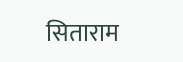सिताराम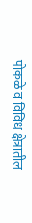पोकळे व विविध क्षेत्रातील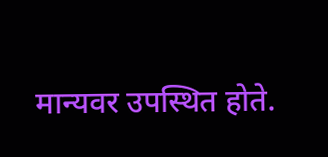मान्यवर उपस्थित होते.